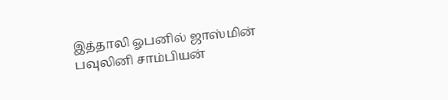இத்தாலி ஓபனில் ஜாஸ்மின் பவுலினி சாம்பியன்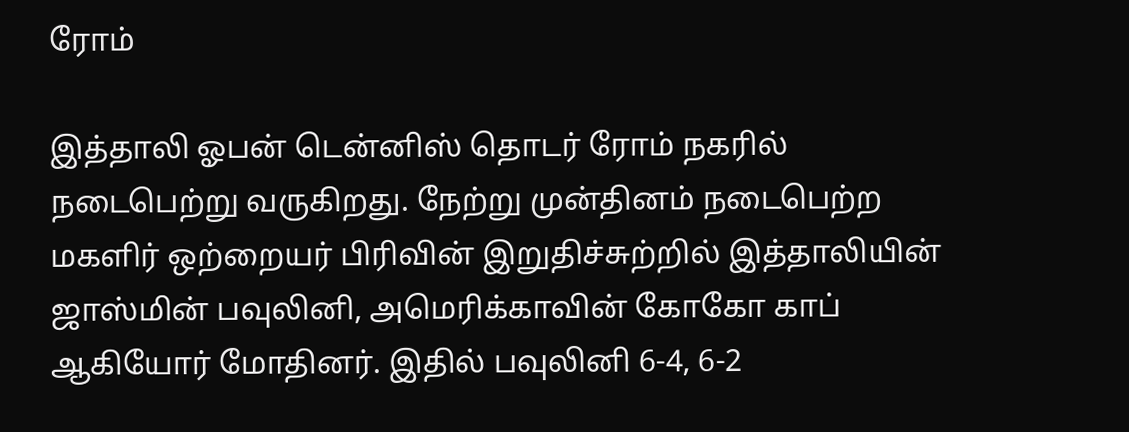ரோம்

இத்தாலி ஓபன் டென்னிஸ் தொடர் ரோம் நகரில் நடைபெற்று வருகிறது. நேற்று முன்தினம் நடைபெற்ற மகளிர் ஒற்றையர் பிரிவின் இறுதிச்சுற்றில் இத்தாலியின் ஜாஸ்மின் பவுலினி, அமெரிக்காவின் கோகோ காப் ஆகியோர் மோதினர். இதில் பவுலினி 6-4, 6-2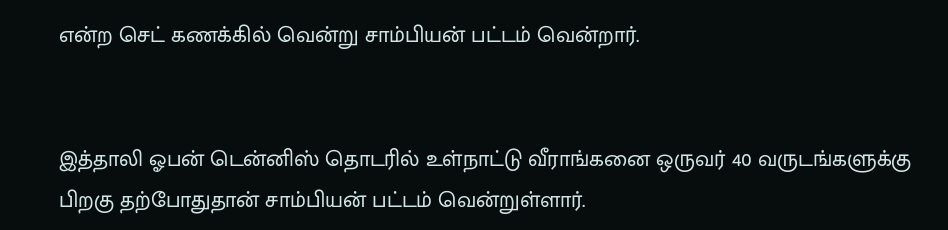என்ற செட் கணக்கில் வென்று சாம்பியன் பட்டம் வென்றார்.


இத்தாலி ஓபன் டென்னிஸ் தொடரில் உள்நாட்டு வீராங்கனை ஒருவர் 40 வருடங்களுக்கு பிறகு தற்போதுதான் சாம்பியன் பட்டம் வென்றுள்ளார்.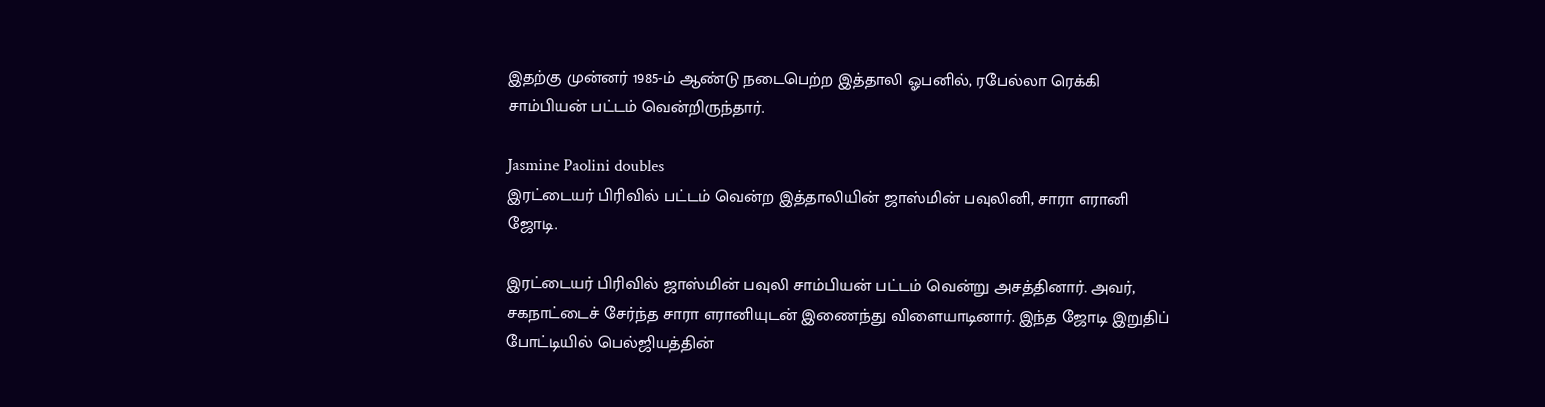இதற்கு முன்னர் 1985-ம் ஆண்டு நடைபெற்ற இத்தாலி ஓபனில், ரபேல்லா ரெக்கி சாம்பியன் பட்டம் வென்றிருந்தார்.

Jasmine Paolini doubles
இரட்டையர் பிரிவில் பட்டம் வென்ற இத்தாலியின் ஜாஸ்மின் பவுலினி, சாரா எரானி ஜோடி.

இரட்டையர் பிரிவில் ஜாஸ்மின் பவுலி சாம்பியன் பட்டம் வென்று அசத்தினார். அவர், சகநாட்டைச் சேர்ந்த சாரா எரானியுடன் இணைந்து விளையாடினார். இந்த ஜோடி இறுதிப் போட்டியில் பெல்ஜியத்தின்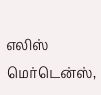எலிஸ் மெர்டென்ஸ்,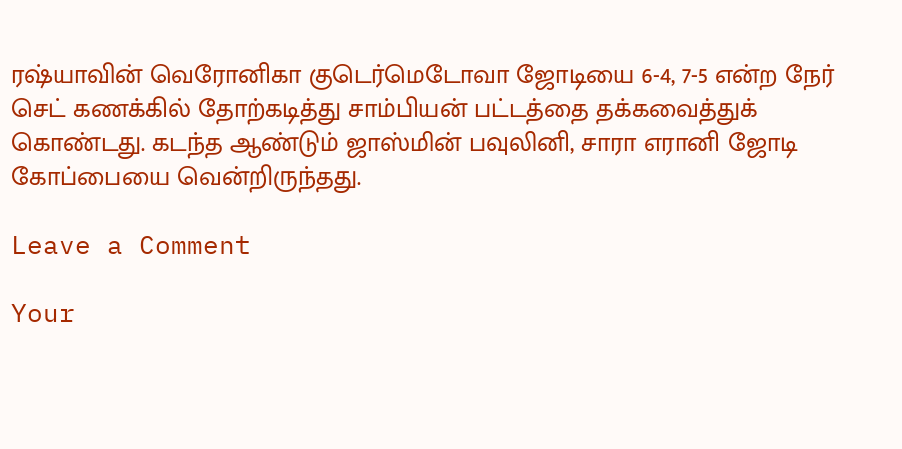ரஷ்யாவின் வெரோனிகா குடெர்மெடோவா ஜோடியை 6-4, 7-5 என்ற நேர் செட் கணக்கில் தோற்கடித்து சாம்பியன் பட்டத்தை தக்கவைத்துக் கொண்டது. கடந்த ஆண்டும் ஜாஸ்மின் பவுலினி, சாரா எரானி ஜோடி கோப்பையை வென்றிருந்தது.

Leave a Comment

Your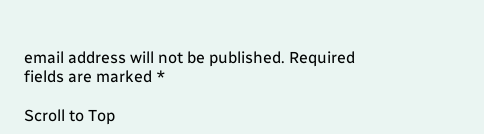email address will not be published. Required fields are marked *

Scroll to Top